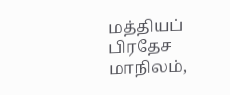மத்தியப் பிரதேச மாநிலம்,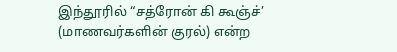இந்தூரில் “சத்ரோன் கி கூஞ்ச்’ (மாணவர்களின் குரல்) என்ற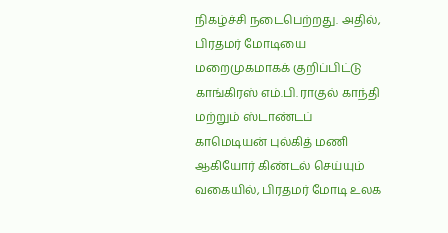நிகழ்ச்சி நடைபெற்றது. அதில், பிரதமர் மோடியை மறைமுகமாகக் குறிப்பிட்டு காங்கிரஸ் எம்.பி. ராகுல் காந்தி மற்றும் ஸ்டாண்டப் காமெடியன் புல்கித் மணி ஆகியோர் கிண்டல் செய்யும் வகையில், பிரதமர் மோடி உலக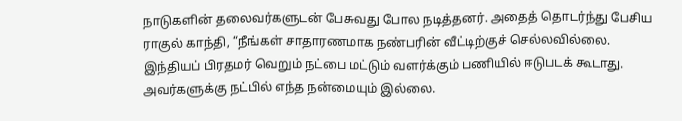நாடுகளின் தலைவர்களுடன் பேசுவது போல நடித்தனர். அதைத் தொடர்ந்து பேசிய ராகுல் காந்தி, “நீங்கள் சாதாரணமாக நண்பரின் வீட்டிற்குச் செல்லவில்லை. இந்தியப் பிரதமர் வெறும் நட்பை மட்டும் வளர்க்கும் பணியில் ஈடுபடக் கூடாது. அவர்களுக்கு நட்பில் எந்த நன்மையும் இல்லை.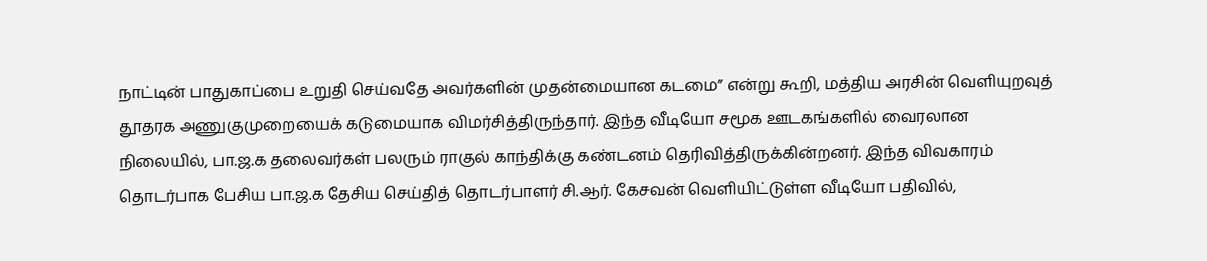நாட்டின் பாதுகாப்பை உறுதி செய்வதே அவர்களின் முதன்மையான கடமை” என்று கூறி, மத்திய அரசின் வெளியுறவுத் தூதரக அணுகுமுறையைக் கடுமையாக விமர்சித்திருந்தார். இந்த வீடியோ சமூக ஊடகங்களில் வைரலான நிலையில், பா.ஜ.க தலைவர்கள் பலரும் ராகுல் காந்திக்கு கண்டனம் தெரிவித்திருக்கின்றனர். இந்த விவகாரம் தொடர்பாக பேசிய பா.ஜ.க தேசிய செய்தித் தொடர்பாளர் சி.ஆர். கேசவன் வெளியிட்டுள்ள வீடியோ பதிவில்,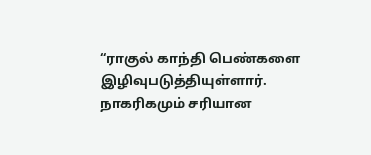“ராகுல் காந்தி பெண்களை இழிவுபடுத்தியுள்ளார். நாகரிகமும் சரியான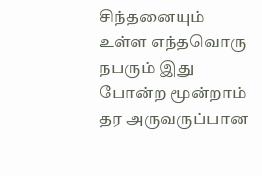சிந்தனையும் உள்ள எந்தவொரு நபரும் இது போன்ற மூன்றாம் தர அருவருப்பான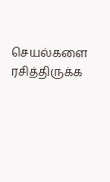செயல்களை ரசித்திருக்க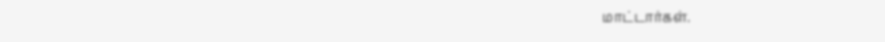மாட்டார்கள்.